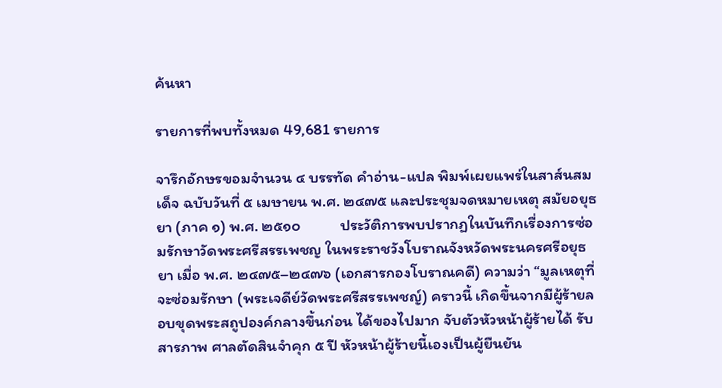ค้นหา

รายการที่พบทั้งหมด 49,681 รายการ

จารึกอักษรขอมจำนวน ๔ บรรทัด คำอ่าน-แปล พิมพ์เผยแพร่ในสาส์นสมเด็จ ฉบับวันที่ ๕ เมษายน พ.ศ. ๒๔๗๕ และประชุมจดหมายเหตุ สมัยอยุธยา (ภาค ๑) พ.ศ. ๒๕๑๐           ประวัติการพบปรากฏในบันทึกเรื่องการซ่อมรักษาวัดพระศรีสรรเพชญ ในพระราชวังโบราณจังหวัดพระนครศรีอยุธยา เมื่อ พ.ศ. ๒๔๗๕–๒๔๗๖ (เอกสารกองโบราณคดี) ความว่า “มูลเหตุที่จะซ่อมรักษา (พระเจดีย์วัดพระศรีสรรเพชญ์) คราวนี้ เกิดขึ้นจากมีผู้ร้ายลอบขุดพระสถูปองค์กลางขึ้นก่อน ได้ของไปมาก จับตัวหัวหน้าผู้ร้ายได้ รับสารภาพ ศาลตัดสินจำคุก ๕ ปี หัวหน้าผู้ร้ายนี้เองเป็นผู้ยืนยัน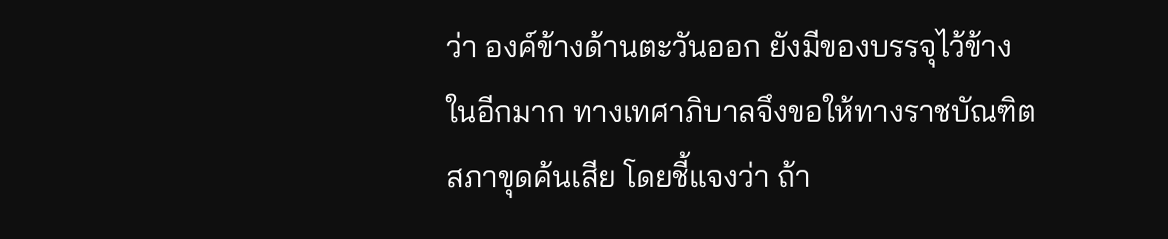ว่า องค์ข้างด้านตะวันออก ยังมีของบรรจุไว้ข้างในอีกมาก ทางเทศาภิบาลจึงขอให้ทางราชบัณฑิตสภาขุดค้นเสีย โดยชี้แจงว่า ถ้า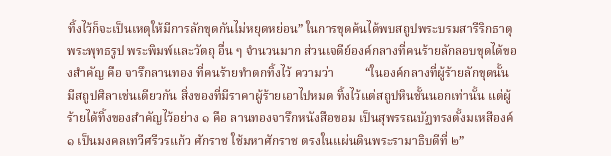ทิ้งไว้ก็จะเป็นเหตุให้มีการลักขุดกันไม่หยุดหย่อน” ในการขุดค้นได้พบสถูปพระบรมสารีริกธาตุ พระพุทธรูป พระพิมพ์และวัตถุ อื่น ๆ จำนวนมาก ส่วนเจดีย์องค์กลางที่คนร้ายลักลอบขุดได้ของสำคัญ คือ จารึกลานทอง ที่คนร้ายทำตกทิ้งไว้ ความว่า          “ในองค์กลางที่ผู้ร้ายลักขุดนั้น มีสถูปศิลาเช่นเดียวกัน สิ่งของที่มีราคาผู้ร้ายเอาไปหมด ทิ้งไว้แต่สถูปหินชั้นนอกเท่านั้น แต่ผู้ร้ายได้ทิ้งของสำคัญไว้อย่าง ๑ คือ ลานทองจารึกหนังสือขอม เป็นสุพรรณบัฏทรงตั้งมเหสีองค์ ๑ เป็นมงคลเทวีศรีวรแก้ว ศักราช ใช้มหาศักราช ตรงในแผ่นดินพระรามาธิบดีที่ ๒”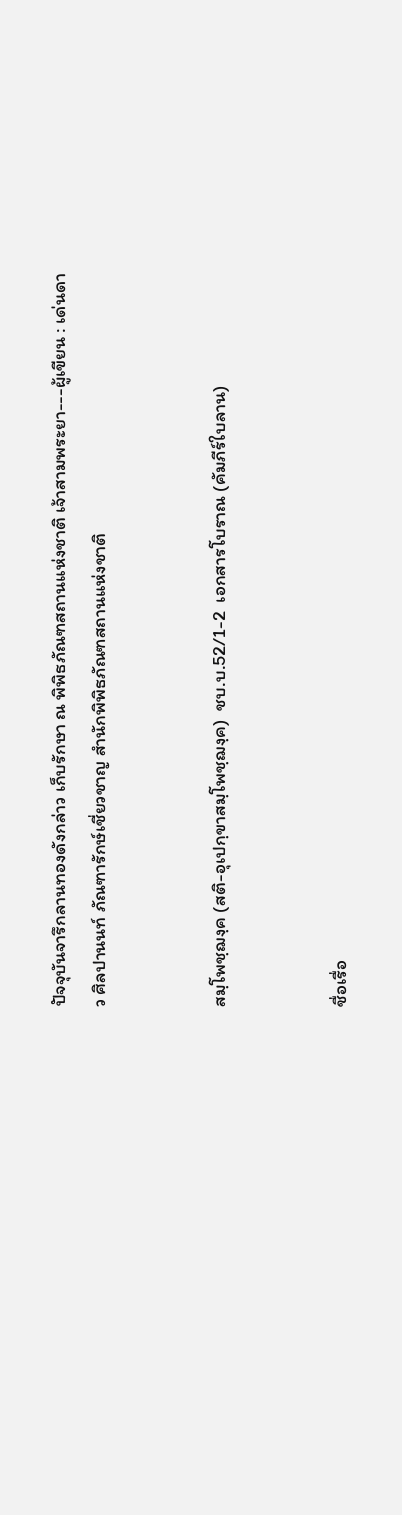ปัจจุบันจารึกลานทองดังกล่าว เก็บรักษา ณ พิพิธภัณฑสถานแห่งชาติ เจ้าสามพระยา---ผู้เขียน : เด่นดาว ศิลปานนท์ ภัณฑารักษ์เชี่ยวชาญ สำนักพิพิธภัณฑสถานแห่งชาติ


สมฺโพชฺฌงฺค (สติ-อุเปกฺขาสมฺโพชฺฌงฺค)  ชบ.บ.52/1-2  เอกสารโบราณ (คัมภีร์ใบลาน)


ชื่อเรื่อ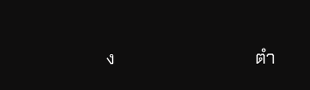ง                                ตำ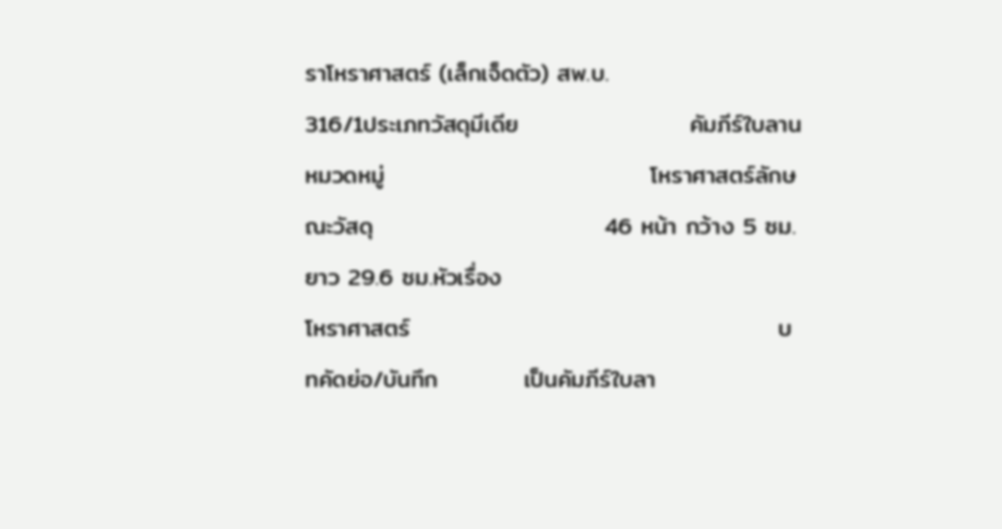ราโหราศาสตร์ (เล็กเจ็ดตัว) สพ.บ.                                  316/1ประเภทวัสดุมีเดีย                    คัมภีร์ใบลานหมวดหมู่                               โหราศาสตร์ลักษณะวัสดุ                           46 หน้า กว้าง 5 ซม. ยาว 29.6 ซม.หัวเรื่อง                                 โหราศาสตร์                                           บทคัดย่อ/บันทึก          เป็นคัมภีร์ใบลา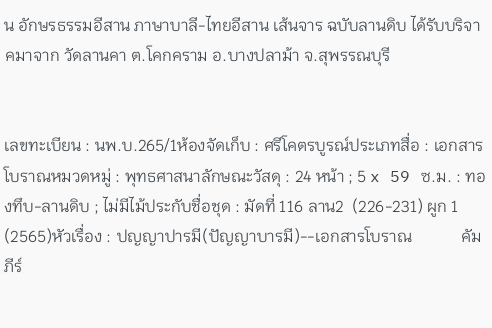น อักษรธรรมอีสาน ภาษาบาลี-ไทยอีสาน เส้นจาร ฉบับลานดิบ ได้รับบริจาคมาจาก วัดลานคา ต.โคกคราม อ.บางปลาม้า จ.สุพรรณบุรี


เลขทะเบียน : นพ.บ.265/1ห้องจัดเก็บ : ศรีโคตรบูรณ์ประเภทสื่อ : เอกสารโบราณหมวดหมู่ : พุทธศาสนาลักษณะวัสดุ : 24 หน้า ; 5 x 59 ซ.ม. : ทองทึบ-ลานดิบ ; ไม่มีไม้ประกับชื่อชุด : มัดที่ 116 ลาน2  (226-231) ผูก 1 (2565)หัวเรื่อง : ปญญาปารมี(ปัญญาบารมี)--เอกสารโบราณ            คัมภีร์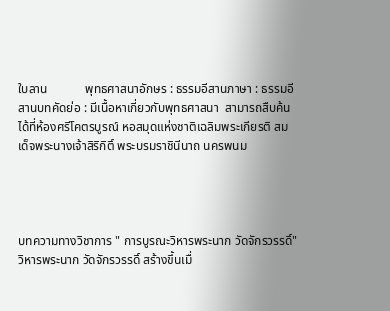ใบลาน            พุทธศาสนาอักษร : ธรรมอีสานภาษา : ธรรมอีสานบทคัดย่อ : มีเนื้อหาเกี่ยวกับพุทธศาสนา  สามารถสืบค้นได้ที่ห้องศรีโคตรบูรณ์ หอสมุดแห่งชาติเฉลิมพระเกียรติ สมเด็จพระนางเจ้าสิริกิติ์ พระบรมราชินีนาถ นครพนม




บทความทางวิชาการ " การบูรณะวิหารพระนาก วัดจักรวรรดิ์" วิหารพระนาก วัดจักรวรรดิ์ สร้างขึ้นเมื่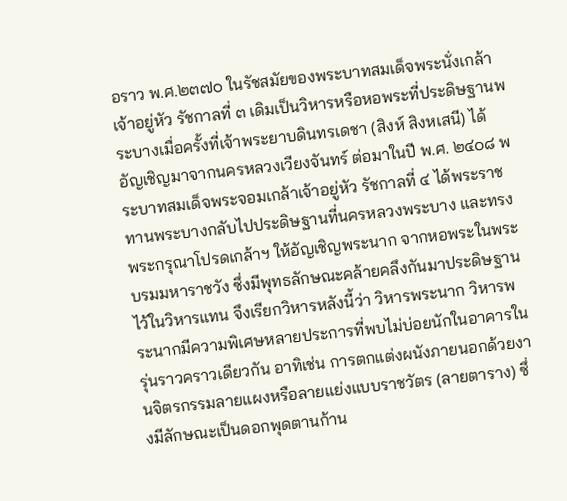อราว พ.ศ.๒๓๗๐ ในรัชสมัยของพระบาทสมเด็จพระนั่งเกล้าเจ้าอยู่หัว รัชกาลที่ ๓ เดิมเป็นวิหารหรือหอพระที่ประดิษฐานพระบางเมื่อครั้งที่เจ้าพระยาบดินทรเดชา (สิงห์ สิงหเสนี) ได้อัญเชิญมาจากนครหลวงเวียงจันทร์ ต่อมาในปี พ.ศ. ๒๔๐๘ พระบาทสมเด็จพระจอมเกล้าเจ้าอยู่หัว รัชกาลที่ ๔ ได้พระราชทานพระบางกลับไปประดิษฐานที่นครหลวงพระบาง และทรงพระกรุณาโปรดเกล้าฯ ให้อัญเชิญพระนาก จากหอพระในพระบรมมหาราชวัง ซึ่งมีพุทธลักษณะคล้ายคลึงกันมาประดิษฐานไว้ในวิหารแทน จึงเรียกวิหารหลังนี้ว่า วิหารพระนาก วิหารพระนากมีความพิเศษหลายประการที่พบไม่บ่อยนักในอาคารในรุ่นราวคราวเดียวกัน อาทิเช่น การตกแต่งผนังภายนอกด้วยงานจิตรกรรมลายแผงหรือลายแย่งแบบราชวัตร (ลายตาราง) ซึ่งมีลักษณะเป็นดอกพุดตานก้าน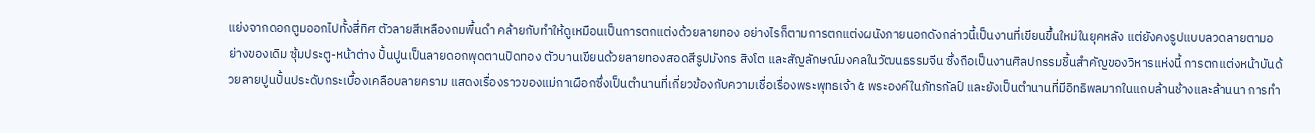แย่งจากดอกตูมออกไปทั้งสี่ทิศ ตัวลายสีเหลืองถมพื้นดำ คล้ายกับทำให้ดูเหมือนเป็นการตกแต่งด้วยลายทอง อย่างไรก็ตามการตกแต่งผนังภายนอกดังกล่าวนี้เป็นงานที่เขียนขึ้นใหม่ในยุคหลัง แต่ยังคงรูปแบบลวดลายตามอย่างของเดิม ซุ้มประตู-หน้าต่าง ปั้นปูนเป็นลายดอกพุดตานปิดทอง ตัวบานเขียนด้วยลายทองสอดสีรูปมังกร สิงโต และสัญลักษณ์มงคลในวัฒนธรรมจีน ซึ่งถือเป็นงานศิลปกรรมชิ้นสำคัญของวิหารแห่งนี้ การตกแต่งหน้าบันด้วยลายปูนปั้นประดับกระเบื้องเคลือบลายคราม แสดงเรื่องราวของแม่กาเผือกซึ่งเป็นตำนานที่เกี่ยวข้องกับความเชื่อเรื่องพระพุทธเจ้า ๕ พระองค์ในภัทรกัลป์ และยังเป็นตำนานที่มีอิทธิพลมากในแถบล้านช้างและล้านนา การทำ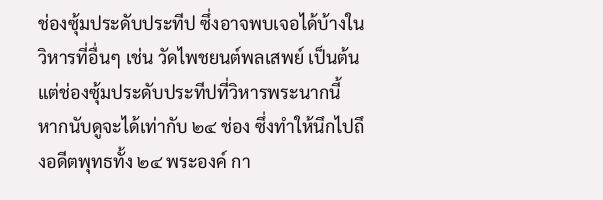ช่องซุ้มประดับประทีป ซึ่งอาจพบเจอได้บ้างในวิหารที่อื่นๆ เช่น วัดไพชยนต์พลเสพย์ เป็นต้น แต่ช่องซุ้มประดับประทีปที่วิหารพระนากนี้ หากนับดูจะได้เท่ากับ ๒๔ ช่อง ซึ่งทำให้นึกไปถึงอดีตพุทธทั้ง ๒๔ พระองค์ กา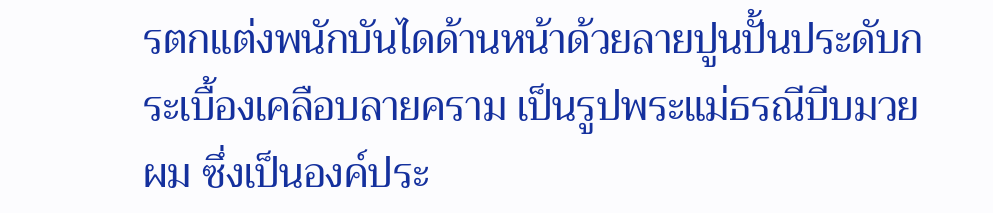รตกแต่งพนักบันไดด้านหน้าด้วยลายปูนปั้นประดับกระเบื้องเคลือบลายคราม เป็นรูปพระแม่ธรณีบีบมวยผม ซึ่งเป็นองค์ประ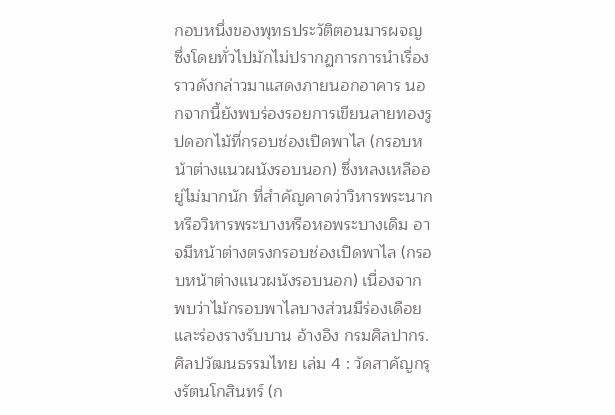กอบหนึ่งของพุทธประวัติตอนมารผจญ ซึ่งโดยทั่วไปมักไม่ปรากฏการการนำเรื่องราวดังกล่าวมาแสดงภายนอกอาคาร นอกจากนี้ยังพบร่องรอยการเขียนลายทองรูปดอกไม้ที่กรอบช่องเปิดพาไล (กรอบหน้าต่างแนวผนังรอบนอก) ซึ่งหลงเหลืออยู่ไม่มากนัก ที่สำคัญคาดว่าวิหารพระนาก หรือวิหารพระบางหรือหอพระบางเดิม อาจมีหน้าต่างตรงกรอบช่องเปิดพาไล (กรอบหน้าต่างแนวผนังรอบนอก) เนื่องจากพบว่าไม้กรอบพาไลบางส่วนมีร่องเดือย และร่องรางรับบาน อ้างอิง กรมศิลปากร. ศิลปวัฒนธรรมไทย เล่ม 4 : วัดสาคัญกรุงรัตนโกสินทร์ (ก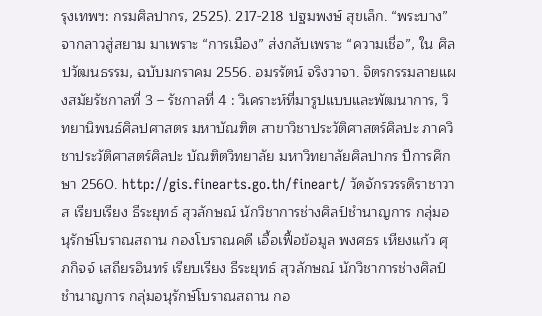รุงเทพฯ: กรมศิลปากร, 2525). 217-218 ปฐมพงษ์ สุขเล็ก. “พระบาง” จากลาวสู่สยาม มาเพราะ “การเมือง” ส่งกลับเพราะ “ความเชื่อ”, ใน ศิลปวัฒนธรรม, ฉบับมกราคม 2556. อมรรัตน์ จริงวาจา. จิตรกรรมลายแผงสมัยรัชกาลที่ 3 – รัชกาลที่ 4 : วิเคราะห์ที่มารูปแบบและพัฒนาการ, วิทยานิพนธ์ศิลปศาสตร มหาบัณฑิต สาขาวิชาประวัติศาสตร์ศิลปะ ภาควิชาประวัติศาสตร์ศิลปะ บัณฑิตวิทยาลัย มหาวิทยาลัยศิลปากร ปีการศึกษา 2560. http://gis.finearts.go.th/fineart/ วัดจักรวรรดิราชาวาส เรียบเรียง ธีระยุทธ์ สุวลักษณ์ นักวิชาการช่างศิลป์ชำนาญการ กลุ่มอนุรักษ์โบราณสถาน กองโบราณคดี เอื้อเฟื้อข้อมูล พงศธร เหียงแก้ว ศุภกิจจ์ เสถียรอินทร์ เรียบเรียง ธีระยุทธ์ สุวลักษณ์ นักวิชาการช่างศิลป์ชำนาญการ กลุ่มอนุรักษ์โบราณสถาน กอ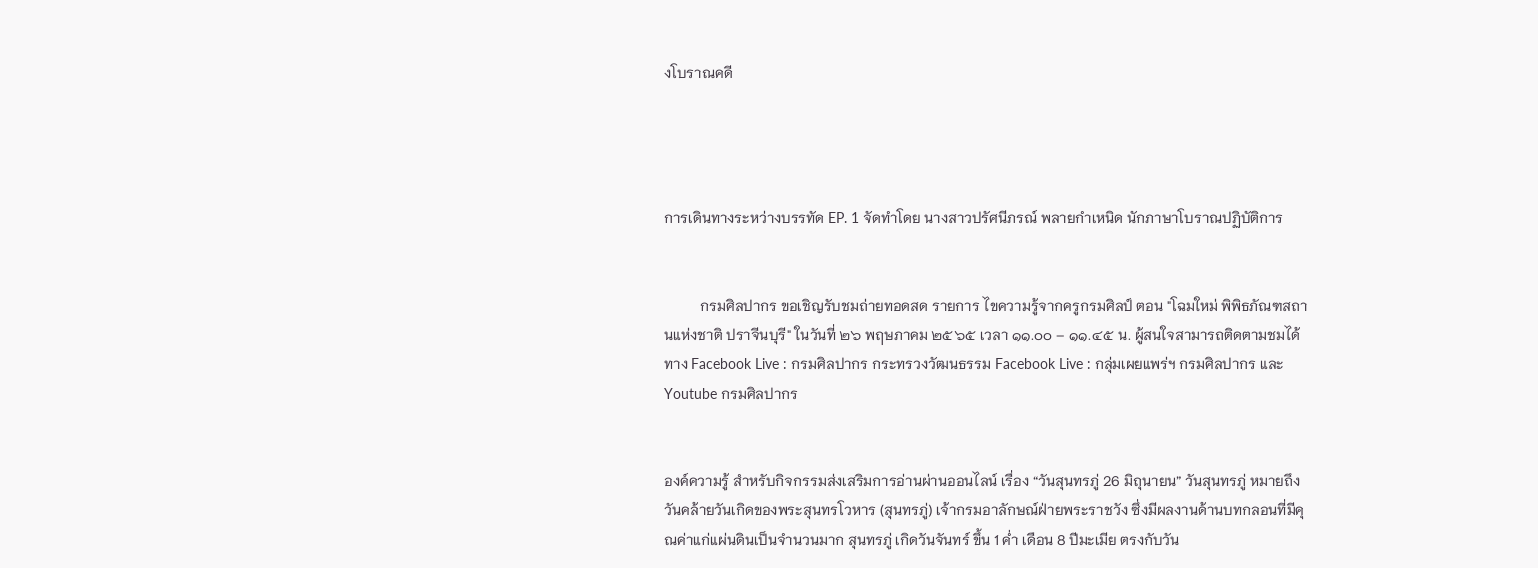งโบราณคดี




การเดินทางระหว่างบรรทัด EP. 1 จัดทำโดย นางสาวปรัศนีภรณ์ พลายกำเหนิด นักภาษาโบราณปฏิบัติการ


          กรมศิลปากร ขอเชิญรับชมถ่ายทอดสด รายการ ไขความรู้จากครูกรมศิลป์ ตอน "โฉมใหม่ พิพิธภัณฑสถานแห่งชาติ ปราจีนบุรี" ในวันที่ ๒๖ พฤษภาคม ๒๕๖๕ เวลา ๑๑.๐๐ – ๑๑.๔๕ น. ผู้สนใจสามารถติดตามชมได้ทาง Facebook Live : กรมศิลปากร กระทรวงวัฒนธรรม Facebook Live : กลุ่มเผยแพร่ฯ กรมศิลปากร และ Youtube กรมศิลปากร


องค์ความรู้ สำหรับกิจกรรมส่งเสริมการอ่านผ่านออนไลน์ เรื่อง “วันสุนทรภู่ 26 มิถุนายน” วันสุนทรภู่ หมายถึง วันคล้ายวันเกิดของพระสุนทรโวหาร (สุนทรภู่) เจ้ากรมอาลักษณ์ฝ่ายพระราชวัง ซึ่งมีผลงานด้านบทกลอนที่มีคุณค่าแก่แผ่นดินเป็นจำนวนมาก สุนทรภู่ เกิดวันจันทร์ ขึ้น 1 ค่ำ เดือน 8 ปีมะเมีย ตรงกับวัน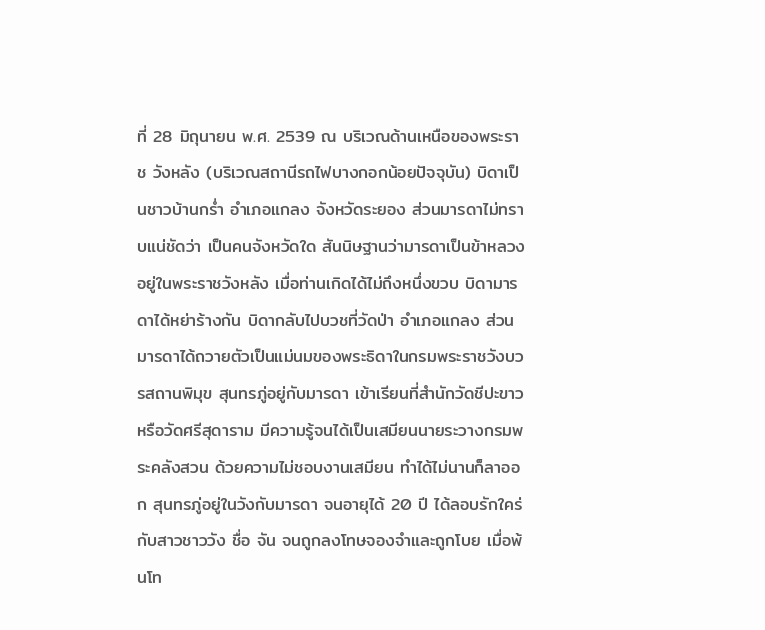ที่ 28 มิถุนายน พ.ศ. 2539 ณ บริเวณด้านเหนือของพระราช วังหลัง (บริเวณสถานีรถไฟบางกอกน้อยปัจจุบัน) บิดาเป็นชาวบ้านกร่ำ อำเภอแกลง จังหวัดระยอง ส่วนมารดาไม่ทราบแน่ชัดว่า เป็นคนจังหวัดใด สันนิษฐานว่ามารดาเป็นข้าหลวงอยู่ในพระราชวังหลัง เมื่อท่านเกิดได้ไม่ถึงหนึ่งขวบ บิดามารดาได้หย่าร้างกัน บิดากลับไปบวชที่วัดป่า อำเภอแกลง ส่วนมารดาได้ถวายตัวเป็นแม่นมของพระธิดาในกรมพระราชวังบวรสถานพิมุข สุนทรภู่อยู่กับมารดา เข้าเรียนที่สำนักวัดชีปะขาวหรือวัดศรีสุดาราม มีความรู้จนได้เป็นเสมียนนายระวางกรมพระคลังสวน ด้วยความไม่ชอบงานเสมียน ทำได้ไม่นานก็ลาออก สุนทรภู่อยู่ในวังกับมารดา จนอายุได้ 20 ปี ได้ลอบรักใคร่กับสาวชาววัง ชื่อ จัน จนถูกลงโทษจองจำและถูกโบย เมื่อพ้นโท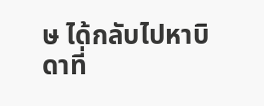ษ ได้กลับไปหาบิดาที่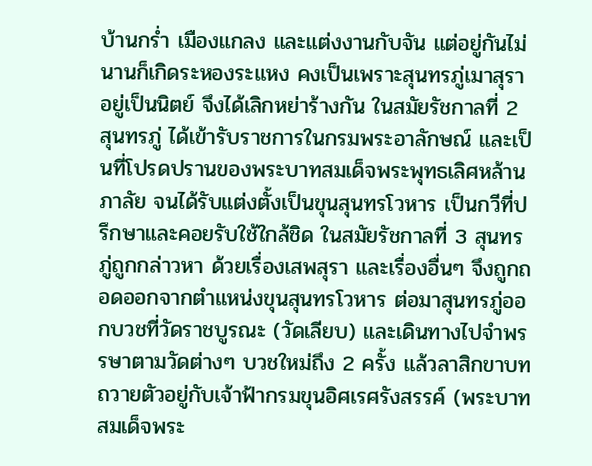บ้านกร่ำ เมืองแกลง และแต่งงานกับจัน แต่อยู่กันไม่นานก็เกิดระหองระแหง คงเป็นเพราะสุนทรภู่เมาสุราอยู่เป็นนิตย์ จึงได้เลิกหย่าร้างกัน ในสมัยรัชกาลที่ 2 สุนทรภู่ ได้เข้ารับราชการในกรมพระอาลักษณ์ และเป็นที่โปรดปรานของพระบาทสมเด็จพระพุทธเลิศหล้านภาลัย จนได้รับแต่งตั้งเป็นขุนสุนทรโวหาร เป็นกวีที่ปรึกษาและคอยรับใช้ใกล้ชิด ในสมัยรัชกาลที่ 3 สุนทรภู่ถูกกล่าวหา ด้วยเรื่องเสพสุรา และเรื่องอื่นๆ จึงถูกถอดออกจากตำแหน่งขุนสุนทรโวหาร ต่อมาสุนทรภู่ออกบวชที่วัดราชบูรณะ (วัดเลียบ) และเดินทางไปจำพรรษาตามวัดต่างๆ บวชใหม่ถึง 2 ครั้ง แล้วลาสิกขาบทถวายตัวอยู่กับเจ้าฟ้ากรมขุนอิศเรศรังสรรค์ (พระบาทสมเด็จพระ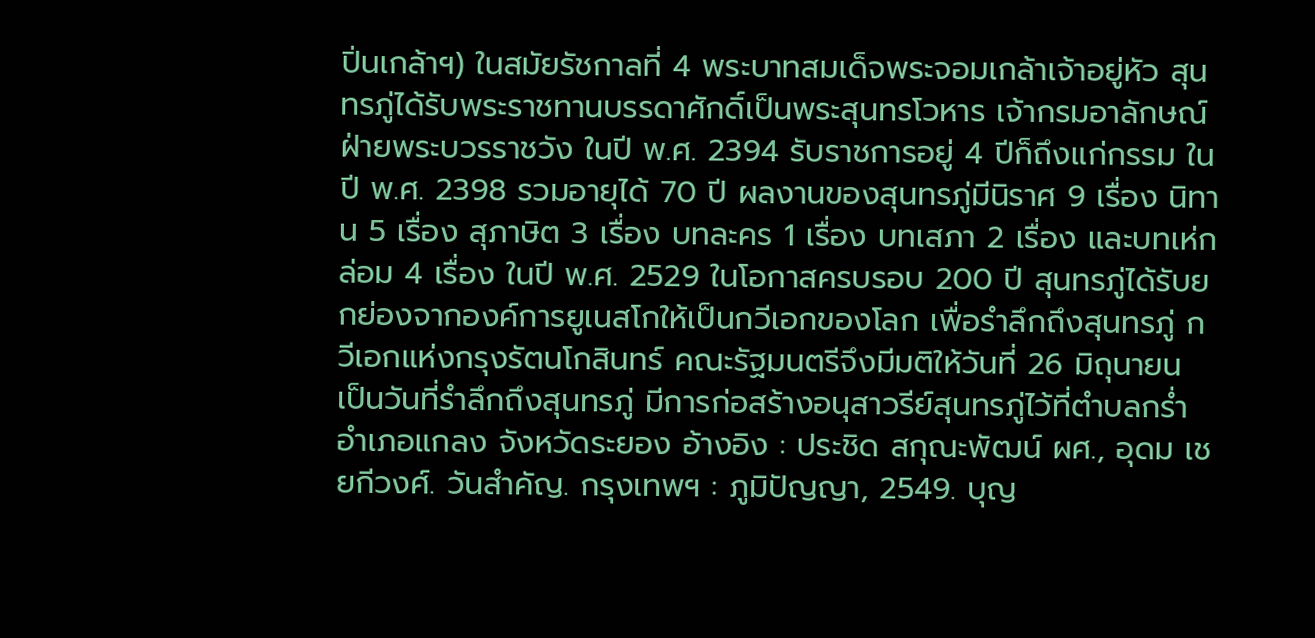ปิ่นเกล้าฯ) ในสมัยรัชกาลที่ 4 พระบาทสมเด็จพระจอมเกล้าเจ้าอยู่หัว สุนทรภู่ได้รับพระราชทานบรรดาศักดิ์เป็นพระสุนทรโวหาร เจ้ากรมอาลักษณ์ฝ่ายพระบวรราชวัง ในปี พ.ศ. 2394 รับราชการอยู่ 4 ปีก็ถึงแก่กรรม ในปี พ.ศ. 2398 รวมอายุได้ 70 ปี ผลงานของสุนทรภู่มีนิราศ 9 เรื่อง นิทาน 5 เรื่อง สุภาษิต 3 เรื่อง บทละคร 1 เรื่อง บทเสภา 2 เรื่อง และบทเห่กล่อม 4 เรื่อง ในปี พ.ศ. 2529 ในโอกาสครบรอบ 200 ปี สุนทรภู่ได้รับยกย่องจากองค์การยูเนสโกให้เป็นกวีเอกของโลก เพื่อรำลึกถึงสุนทรภู่ กวีเอกแห่งกรุงรัตนโกสินทร์ คณะรัฐมนตรีจึงมีมติให้วันที่ 26 มิถุนายน เป็นวันที่รำลึกถึงสุนทรภู่ มีการก่อสร้างอนุสาวรีย์สุนทรภู่ไว้ที่ตำบลกร่ำ อำเภอแกลง จังหวัดระยอง อ้างอิง : ประชิด สกุณะพัฒน์ ผศ., อุดม เชยกีวงศ์. วันสำคัญ. กรุงเทพฯ : ภูมิปัญญา, 2549. บุญ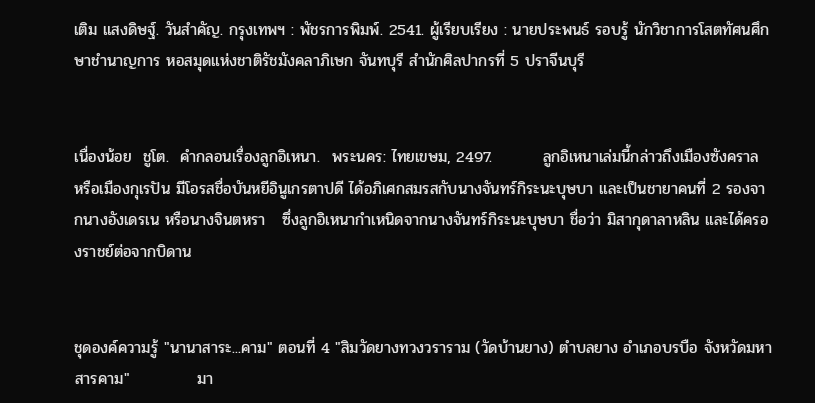เติม แสงดิษฐ์. วันสำคัญ. กรุงเทพฯ : พัชรการพิมพ์. 2541. ผู้เรียบเรียง : นายประพนธ์ รอบรู้ นักวิชาการโสตทัศนศึกษาชำนาญการ หอสมุดแห่งชาติรัชมังคลาภิเษก จันทบุรี สำนักศิลปากรที่ 5 ปราจีนบุรี


เนื่องน้อย  ชูโต.  คำกลอนเรื่องลูกอิเหนา.  พระนคร: ไทยเขษม, 2497.         ลูกอิเหนาเล่มนี้กล่าวถึงเมืองซังคราล หรือเมืองกุเรปัน มีโอรสชื่อบันหยีอินูเกรตาปดี ได้อภิเศกสมรสกับนางจันทร์กิระนะบุษบา และเป็นชายาคนที่ 2 รองจากนางอังเดรเน หรือนางจินตหรา   ซึ่งลูกอิเหนากำเหนิดจากนางจันทร์กิระนะบุษบา ชื่อว่า มิสากุดาลาหลิน และได้ครองราชย์ต่อจากบิดาน


ชุดองค์ความรู้ "นานาสาระ...คาม" ตอนที่ 4 "สิมวัดยางทวงวราราม (วัดบ้านยาง) ตำบลยาง อำเภอบรบือ จังหวัดมหาสารคาม"            มา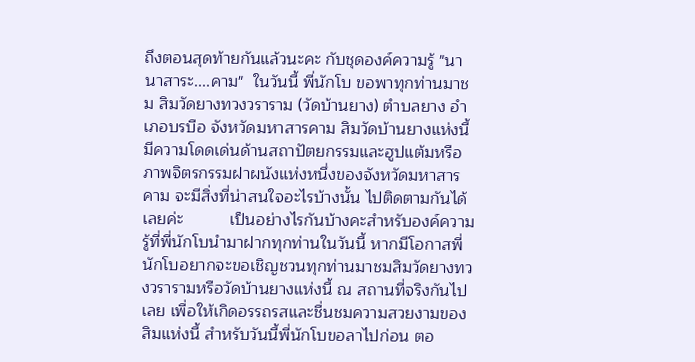ถึงตอนสุดท้ายกันแล้วนะคะ กับชุดองค์ความรู้ "นานาสาระ....คาม"  ในวันนี้ พี่นักโบ ขอพาทุกท่านมาชม สิมวัดยางทวงวราราม (วัดบ้านยาง) ตำบลยาง อำเภอบรบือ จังหวัดมหาสารคาม สิมวัดบ้านยางแห่งนี้มีความโดดเด่นด้านสถาปัตยกรรมและฮูปแต้มหรือภาพจิตรกรรมฝาผนังแห่งหนึ่งของจังหวัดมหาสารคาม จะมีสิ่งที่น่าสนใจอะไรบ้างนั้น ไปติดตามกันได้เลยค่ะ          เป็นอย่างไรกันบ้างคะสำหรับองค์ความรู้ที่พี่นักโบนำมาฝากทุกท่านในวันนี้ หากมีโอกาสพี่นักโบอยากจะขอเชิญชวนทุกท่านมาชมสิมวัดยางทวงวรารามหรือวัดบ้านยางแห่งนี้ ณ สถานที่จริงกันไปเลย เพื่อให้เกิดอรรถรสและชื่นชมความสวยงามของสิมแห่งนี้ สำหรับวันนี้พี่นักโบขอลาไปก่อน ตอ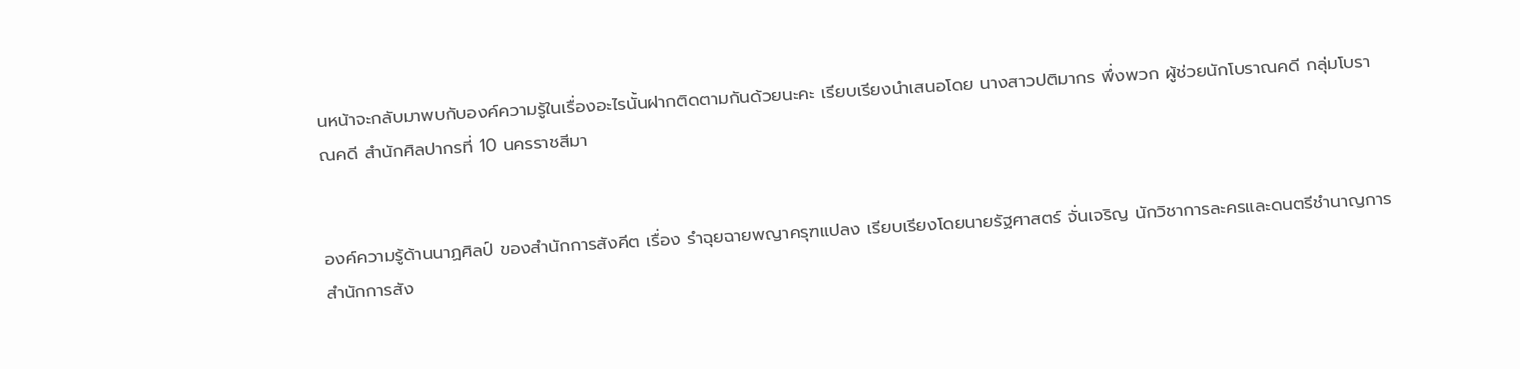นหน้าจะกลับมาพบกับองค์ความรู้ในเรื่องอะไรนั้นฝากติดตามกันด้วยนะคะ เรียบเรียงนำเสนอโดย นางสาวปติมากร พึ่งพวก ผู้ช่วยนักโบราณคดี กลุ่มโบราณคดี สำนักศิลปากรที่ 10 นครราชสีมา


องค์ความรู้ด้านนาฏศิลป์ ของสำนักการสังคีต เรื่อง รำฉุยฉายพญาครุฑแปลง เรียบเรียงโดยนายรัฐศาสตร์ จั่นเจริญ นักวิชาการละครและดนตรีชำนาญการ สำนักการสัง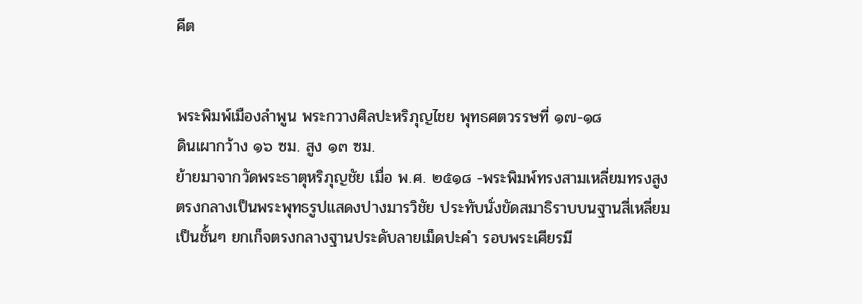คีต


พระพิมพ์เมืองลำพูน พระกวางศิลปะหริภุญไชย พุทธศตวรรษที่ ๑๗-๑๘                  ดินเผากว้าง ๑๖ ซม. สูง ๑๓ ซม.                                                                                                              ย้ายมาจากวัดพระธาตุหริภุญชัย เมื่อ พ.ศ. ๒๕๑๘ -พระพิมพ์ทรงสามเหลี่ยมทรงสูง ตรงกลางเป็นพระพุทธรูปแสดงปางมารวิชัย ประทับนั่งขัดสมาธิราบบนฐานสี่เหลี่ยมเป็นชั้นๆ ยกเก็จตรงกลางฐานประดับลายเม็ดปะคำ รอบพระเศียรมี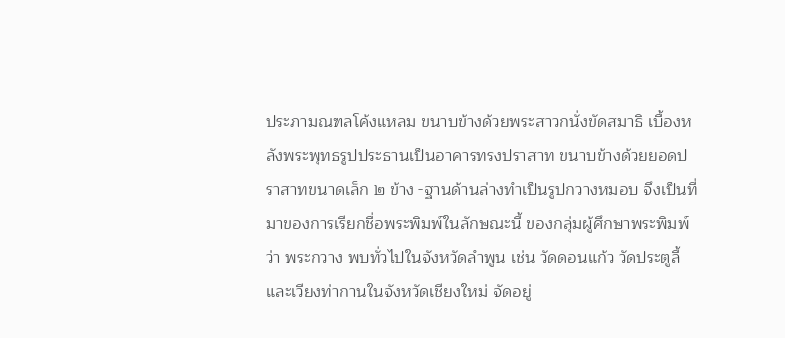ประภามณฑลโค้งแหลม ขนาบข้างด้วยพระสาวกนั่งขัดสมาธิ เบื้องหลังพระพุทธรูปประธานเป็นอาคารทรงปราสาท ขนาบข้างด้วยยอดปราสาทขนาดเล็ก ๒ ข้าง -ฐานด้านล่างทำเป็นรูปกวางหมอบ จึงเป็นที่มาของการเรียกชื่อพระพิมพ์ในลักษณะนี้ ของกลุ่มผู้ศึกษาพระพิมพ์ว่า พระกวาง พบทั่วไปในจังหวัดลำพูน เช่น วัดดอนแก้ว วัดประตูลี้ และเวียงท่ากานในจังหวัดเชียงใหม่ จัดอยู่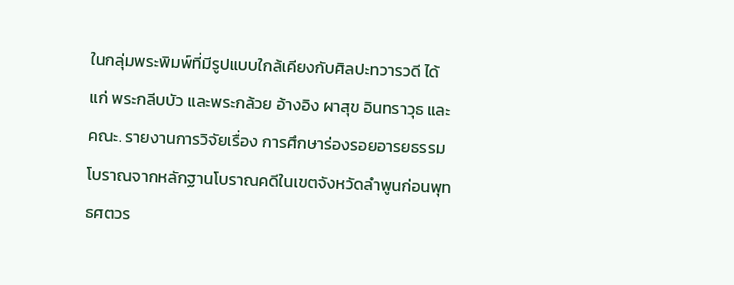ในกลุ่มพระพิมพ์ที่มีรูปแบบใกล้เคียงกับศิลปะทวารวดี ได้แก่ พระกลีบบัว และพระกล้วย อ้างอิง ผาสุข อินทราวุธ และคณะ. รายงานการวิจัยเรื่อง การศึกษาร่องรอยอารยธรรมโบราณจากหลักฐานโบราณคดีในเขตจังหวัดลำพูนก่อนพุทธศตวร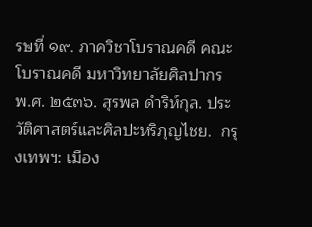รษที่ ๑๙. ภาควิชาโบราณคดี คณะโบราณคดี มหาวิทยาลัยศิลปากร พ.ศ. ๒๕๓๖. สุรพล ดำริห์กุล. ประวัติศาสตร์และศิลปะหริภุญไชย.  กรุงเทพฯ: เมือง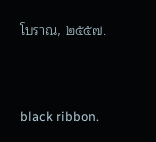โบราณ, ๒๕๕๗.


black ribbon.